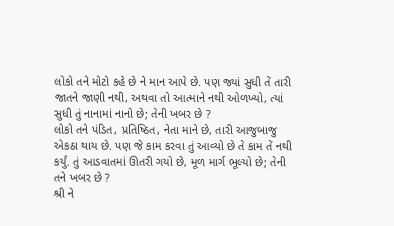લોકો તને મોટો કહે છે ને માન આપે છે. પણ જ્યાં સુધી તેં તારી જાતને જાણી નથી, અથવા તો આત્માને નથી ઓળખ્યો, ત્યાં સુધી તું નાનામાં નાનો છે; તેની ખબર છે ?
લોકો તને પંડિત, પ્રતિષ્ઠિત, નેતા માને છે, તારી આજુબાજુ એકઠા થાય છે. પણ જે કામ કરવા તું આવ્યો છે તે કામ તેં નથી કર્યું. તું આડવાતમાં ઊતરી ગયો છે, મૂળ માર્ગ ભૂલ્યો છે; તેની તને ખબર છે ?
શ્રી ને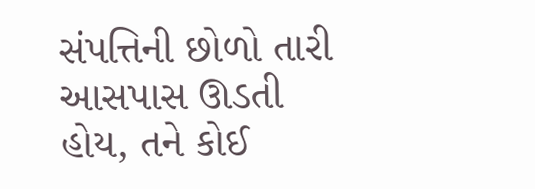સંપત્તિની છોળો તારી આસપાસ ઊડતી હોય, તને કોઈ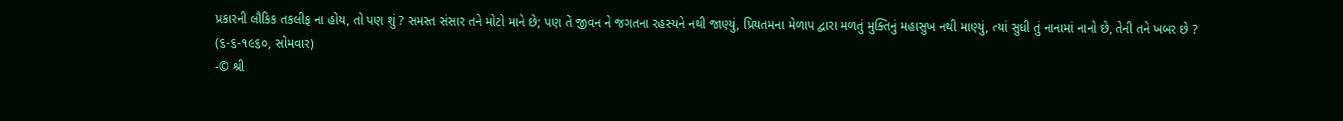પ્રકારની લૌકિક તકલીફ ના હોય, તો પણ શું ? સમસ્ત સંસાર તને મોટો માને છે; પણ તેં જીવન ને જગતના રહસ્યને નથી જાણ્યું, પ્રિયતમના મેળાપ દ્વારા મળતું મુક્તિનું મહાસુખ નથી માણ્યું, ત્યાં સુધી તું નાનામાં નાનો છે, તેની તને ખબર છે ?
(૬-૬-૧૯૬૦, સોમવાર)
-© શ્રી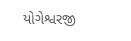યોગેશ્વરજી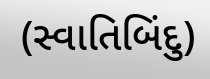(સ્વાતિબિંદુ)